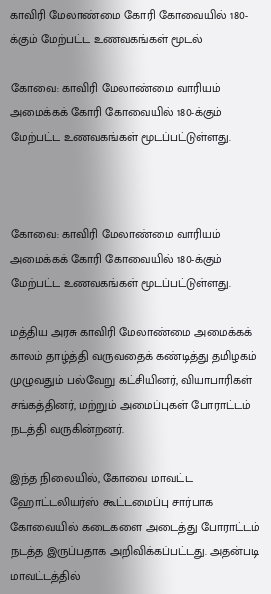காவிரி மேலாண்மை கோரி கோவையில் 180-க்கும் மேற்பட்ட உணவகங்கள் மூடல்

கோவை: காவிரி மேலாண்மை வாரியம் அமைக்கக் கோரி கோவையில் 180-க்கும் மேற்பட்ட உணவகங்கள் மூடப்பட்டுள்ளது.



கோவை: காவிரி மேலாண்மை வாரியம் அமைக்கக் கோரி கோவையில் 180-க்கும் மேற்பட்ட உணவகங்கள் மூடப்பட்டுள்ளது.

மத்திய அரசு காவிரி மேலாண்மை அமைக்கக் காலம் தாழ்த்தி வருவதைக் கண்டித்து தமிழகம் முழுவதும் பல்வேறு கட்சியினர், வியாபாரிகள் சங்கத்தினர், மற்றும் அமைப்புகள் போராட்டம் நடத்தி வருகின்றனர்.

இந்த நிலையில், கோவை மாவட்ட ஹோட்டலியர்ஸ் கூட்டமைப்பு சார்பாக கோவையில் கடைகளை அடைத்து போராட்டம் நடத்த இருப்பதாக அறிவிக்கப்பட்டது. அதன்படி மாவட்டத்தில்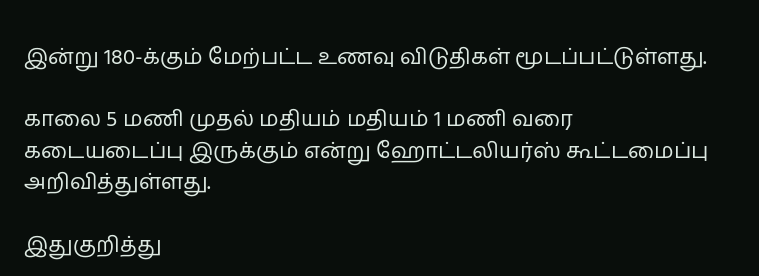இன்று 180-க்கும் மேற்பட்ட உணவு விடுதிகள் மூடப்பட்டுள்ளது.

காலை 5 மணி முதல் மதியம் மதியம் 1 மணி வரை கடையடைப்பு இருக்கும் என்று ஹோட்டலியர்ஸ் கூட்டமைப்பு அறிவித்துள்ளது.

இதுகுறித்து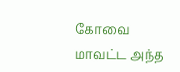கோவை மாவட்ட அந்த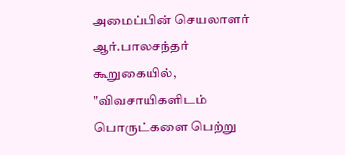அமைப்பின் செயலாளர் ஆர்.பாலசந்தர் கூறுகையில், "விவசாயிகளிடம் பொருட்களை பெற்று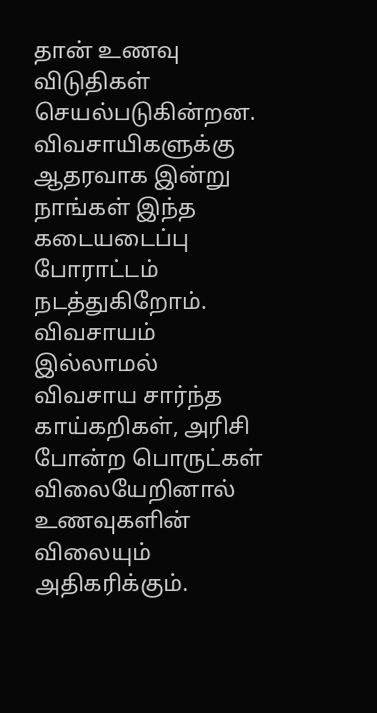தான் உணவு விடுதிகள் செயல்படுகின்றன. விவசாயிகளுக்கு ஆதரவாக இன்று நாங்கள் இந்த கடையடைப்பு போராட்டம் நடத்துகிறோம். விவசாயம் இல்லாமல் விவசாய சார்ந்த காய்கறிகள், அரிசி போன்ற பொருட்கள் விலையேறினால் உணவுகளின் விலையும் அதிகரிக்கும்.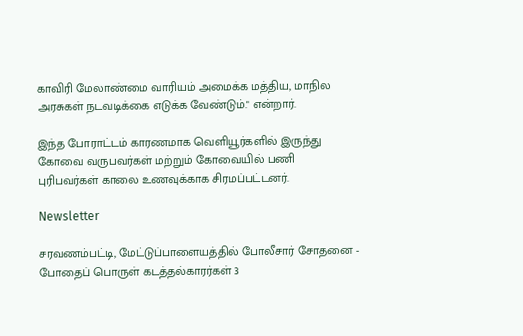காவிரி மேலாண்மை வாரியம் அமைக்க மத்திய, மாநில அரசுகள் நடவடிக்கை எடுக்க வேண்டும்." என்றார்.

இந்த போராட்டம் காரணமாக வெளியூர்களில் இருந்து கோவை வருபவர்கள் மற்றும் கோவையில் பணி புரிபவர்கள் காலை உணவுக்காக சிரமப்பட்டனர்.

Newsletter

சரவணம்பட்டி, மேட்டுப்பாளையத்தில் போலீசார் சோதனை - போதைப் பொருள் கடத்தல்காரர்கள் 3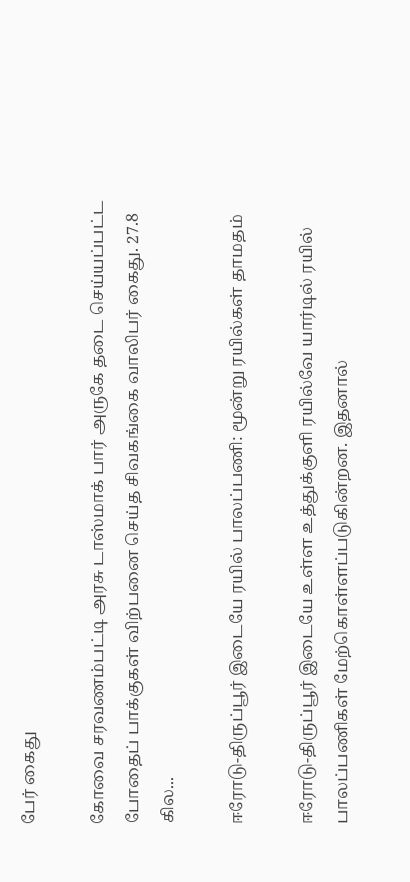பேர் கைது

கோவை சரவணம்பட்டி அரசு டாஸ்மாக் பார் அருகே தடை செய்யப்பட்ட போதைப் பாக்குகள் விற்பனை செய்த சிவகங்கை வாலிபர் கைது. 27.8 கில...

ஈரோடு-திருப்பூர் இடையே ரயில் பாலப்பணி: மூன்று ரயில்கள் தாமதம்

ஈரோடு-திருப்பூர் இடையே உள்ள உத்துக்குளி ரயில்வே யார்டில் ரயில் பாலப்பணிகள் மேற்கொள்ளப்படுகின்றன. இதனால்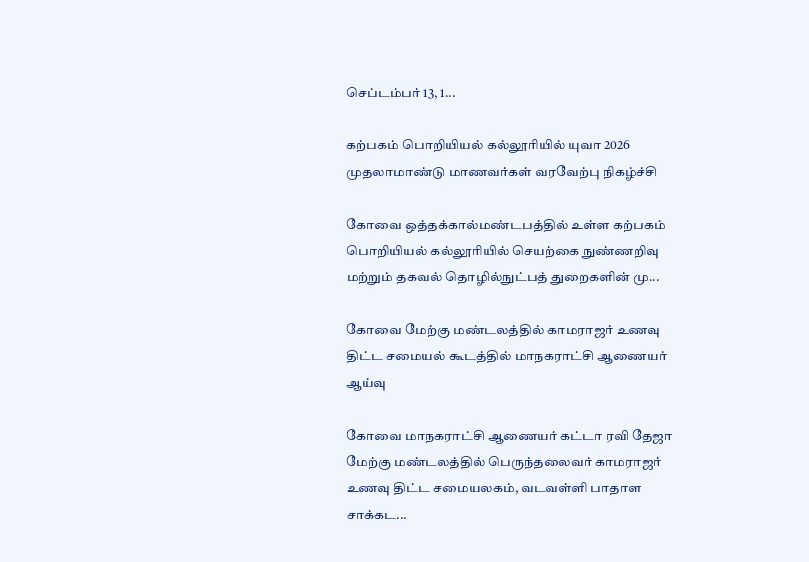செப்டம்பர் 13, 1...

கற்பகம் பொறியியல் கல்லூரியில் யுவா 2026 முதலாமாண்டு மாணவர்கள் வரவேற்பு நிகழ்ச்சி

கோவை ஒத்தக்கால்மண்டபத்தில் உள்ள கற்பகம் பொறியியல் கல்லூரியில் செயற்கை நுண்ணறிவு மற்றும் தகவல் தொழில்நுட்பத் துறைகளின் மு...

கோவை மேற்கு மண்டலத்தில் காமராஜர் உணவு திட்ட சமையல் கூடத்தில் மாநகராட்சி ஆணையர் ஆய்வு

கோவை மாநகராட்சி ஆணையர் கட்டா ரவி தேஜா மேற்கு மண்டலத்தில் பெருந்தலைவர் காமராஜர் உணவு திட்ட சமையலகம், வடவள்ளி பாதாள சாக்கட...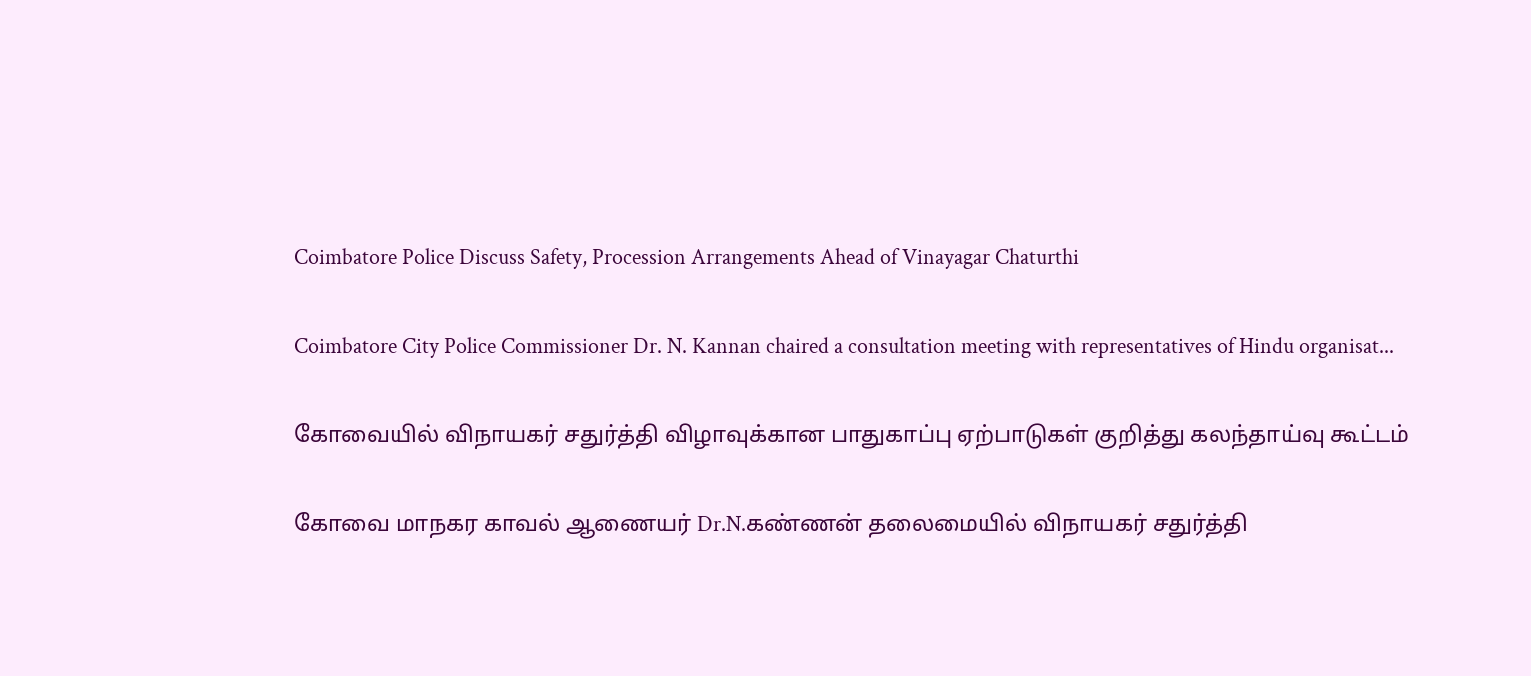Coimbatore Police Discuss Safety, Procession Arrangements Ahead of Vinayagar Chaturthi

Coimbatore City Police Commissioner Dr. N. Kannan chaired a consultation meeting with representatives of Hindu organisat...

கோவையில் விநாயகர் சதுர்த்தி விழாவுக்கான பாதுகாப்பு ஏற்பாடுகள் குறித்து கலந்தாய்வு கூட்டம்

கோவை மாநகர காவல் ஆணையர் Dr.N.கண்ணன் தலைமையில் விநாயகர் சதுர்த்தி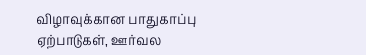விழாவுக்கான பாதுகாப்பு ஏற்பாடுகள், ஊர்வல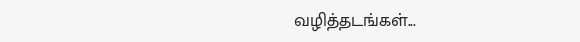வழித்தடங்கள்...